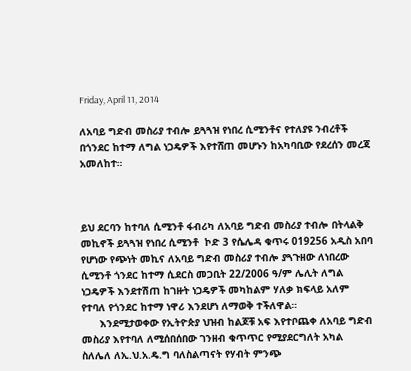Friday, April 11, 2014

ለአባይ ግድብ መስሪያ ተብሎ ይጓጓዝ የነበረ ሲሚንቶና የተለያዩ ንብረቶች በጎንደር ከተማ ለግል ነጋዴዎች እየተሸጠ መሆኑን ከአካባቢው የደረሰን መረጃ አመለከተ።



ይህ ደርባን ከተባለ ሲሚንቶ ፋብሪካ ለአባይ ግድብ መስሪያ ተብሎ በትላልቅ መኪኖች ይጓጓዝ የነበረ ሲሚንቶ  ኮድ 3 የሴሌዳ ቁጥሩ 019256 አዲስ አበባ የሆነው የጭነት መኪና ለአባይ ግድብ መስሪያ ተብሎ ያጓጉዘው ለነበረው ሲሚንቶ ጎንደር ከተማ ሲደርስ መጋቢት 22/2006 ዓ/ም ሌሊት ለግል ነጋዴዎች እንደተሽጠ ከገዙት ነጋዴዎች መካከልም ሃለቃ ክፍላይ አለም የተባለ የጎንደር ከተማ ነዋሪ እንደሆነ ለማወቅ ተችለዋል።
      እንደሚታወቀው የኢትዮጵያ ህዝብ ከልጆቹ አፍ እየተቦጨቀ ለአባይ ግድብ መስሪያ እየተባለ ለሚሰበሰበው ገንዘብ ቁጥጥር የሚያደርግለት አካል ስለሌለ ለኢ.ህ.አ.ዴ.ግ ባለስልጣናት የሃብት ምንጭ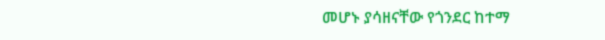መሆኑ ያሳዘናቸው የጎንደር ከተማ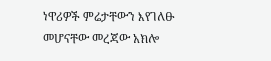ነዋሪዎች ምሬታቸውን እየገለፁ መሆናቸው መረጃው አክሎ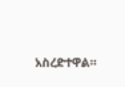አስረድተዋል።